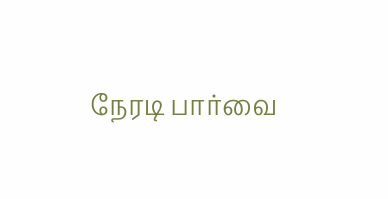நேரடி பார்வை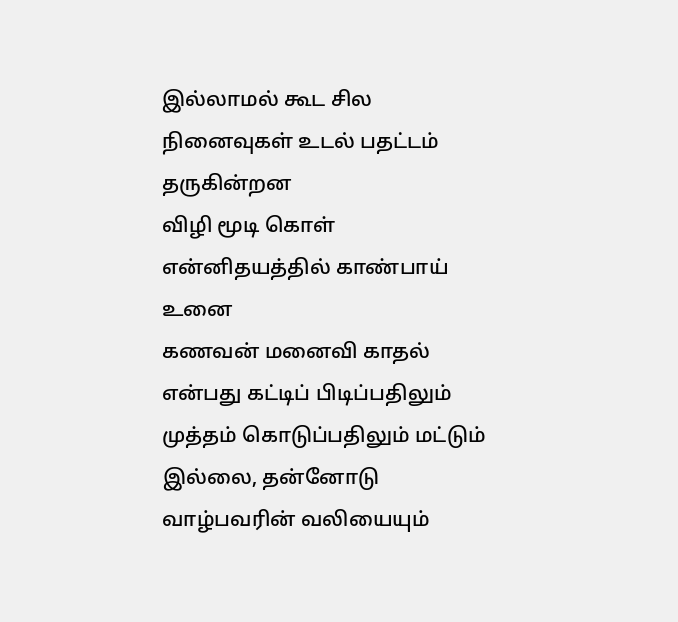இல்லாமல் கூட சில நினைவுகள் உடல் பதட்டம் தருகின்றன
விழி மூடி கொள் என்னிதயத்தில் காண்பாய் உனை
கணவன் மனைவி காதல் என்பது கட்டிப் பிடிப்பதிலும் முத்தம் கொடுப்பதிலும் மட்டும் இல்லை, தன்னோடு வாழ்பவரின் வலியையும்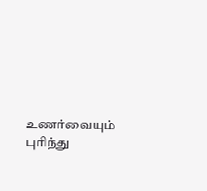உணர்வையும் புரிந்து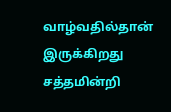வாழ்வதில்தான் இருக்கிறது
சத்தமின்றி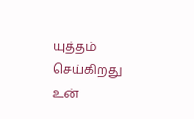யுத்தம் செய்கிறது உன்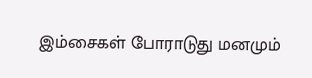இம்சைகள் போராடுது மனமும்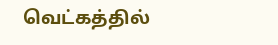வெட்கத்தில்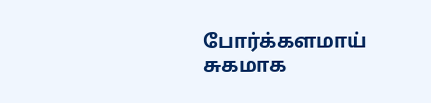போர்க்களமாய் சுகமாக